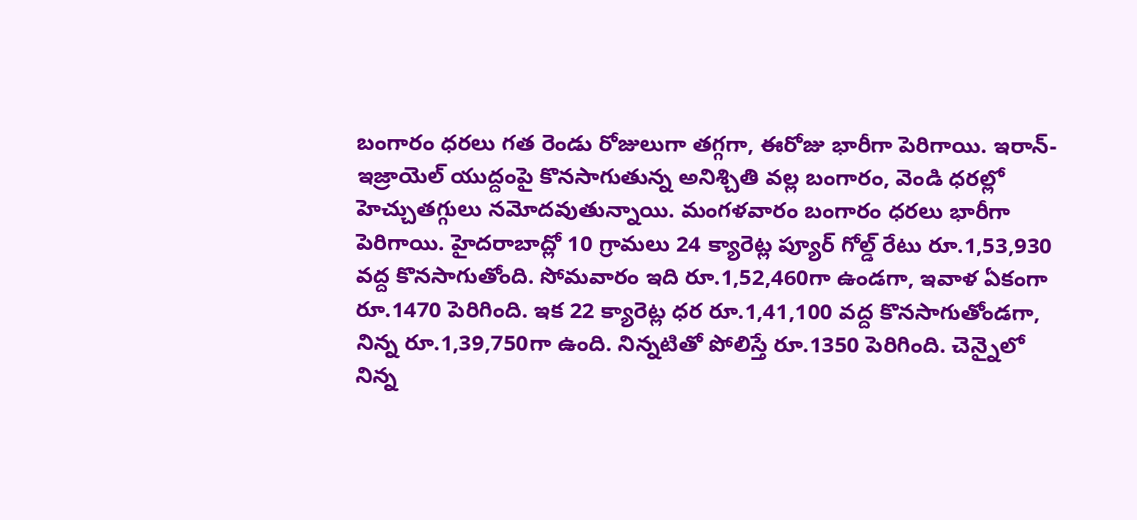బంగారం ధరలు గత రెండు రోజులుగా తగ్గగా, ఈరోజు భారీగా పెరిగాయి. ఇరాన్-ఇజ్రాయెల్ యుద్దంపై కొనసాగుతున్న అనిశ్చితి వల్ల బంగారం, వెండి ధరల్లో హెచ్చుతగ్గులు నమోదవుతున్నాయి. మంగళవారం బంగారం ధరలు భారీగా పెరిగాయి. హైదరాబాద్లో 10 గ్రామలు 24 క్యారెట్ల ప్యూర్ గోల్డ్ రేటు రూ.1,53,930 వద్ద కొనసాగుతోంది. సోమవారం ఇది రూ.1,52,460గా ఉండగా, ఇవాళ ఏకంగా రూ.1470 పెరిగింది. ఇక 22 క్యారెట్ల ధర రూ.1,41,100 వద్ద కొనసాగుతోండగా, నిన్న రూ.1,39,750గా ఉంది. నిన్నటితో పోలిస్తే రూ.1350 పెరిగింది. చెన్నైలో నిన్న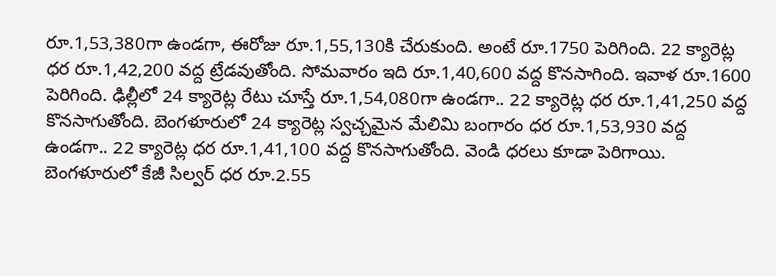రూ.1,53,380గా ఉండగా, ఈరోజు రూ.1,55,130కి చేరుకుంది. అంటే రూ.1750 పెరిగింది. 22 క్యారెట్ల ధర రూ.1,42,200 వద్ద ట్రేడవుతోంది. సోమవారం ఇది రూ.1,40,600 వద్ద కొనసాగింది. ఇవాళ రూ.1600 పెరిగింది. ఢిల్లీలో 24 క్యారెట్ల రేటు చూస్తే రూ.1,54,080గా ఉండగా.. 22 క్యారెట్ల ధర రూ.1,41,250 వద్ద కొనసాగుతోంది. బెంగళూరులో 24 క్యారెట్ల స్వచ్చమైన మేలిమి బంగారం ధర రూ.1,53,930 వద్ద ఉండగా.. 22 క్యారెట్ల ధర రూ.1,41,100 వద్ద కొనసాగుతోంది. వెండి ధరలు కూడా పెరిగాయి. బెంగళూరులో కేజీ సిల్వర్ ధర రూ.2.55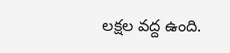లక్షల వద్ద ఉంది.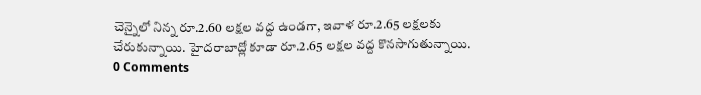చెన్నైలో నిన్న రూ.2.60 లక్షల వద్ద ఉండగా, ఇవాళ రూ.2.65 లక్షలకు చేరుకున్నాయి. హైదరాబాద్లో కూడా రూ.2.65 లక్షల వద్ద కొనసాగుతున్నాయి.
0 Comments